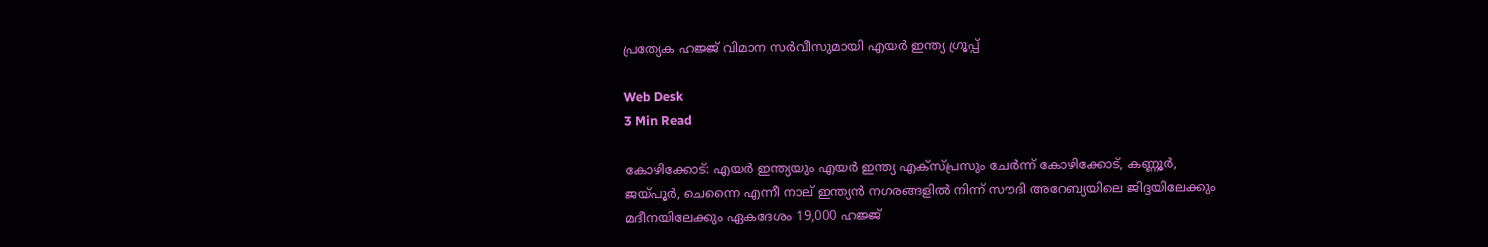പ്രത്യേക ഹജ്ജ് വിമാന സര്‍വീസുമായി എയര്‍ ഇന്ത്യ ഗ്രൂപ്പ്

Web Desk
3 Min Read

കോഴിക്കോട്: എയര്‍ ഇന്ത്യയും എയര്‍ ഇന്ത്യ എക്‌സ്പ്രസും ചേര്‍ന്ന് കോഴിക്കോട്, കണ്ണൂര്‍, ജയ്പൂര്‍, ചെന്നൈ എന്നീ നാല് ഇന്ത്യന്‍ നഗരങ്ങളില്‍ നിന്ന് സൗദി അറേബ്യയിലെ ജിദ്ദയിലേക്കും മദീനയിലേക്കും ഏകദേശം 19,000 ഹജ്ജ്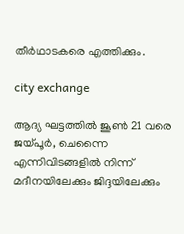തീര്‍ഥാടകരെ എത്തിക്കും.

city exchange

ആദ്യ ഘട്ടത്തില്‍ ജൂണ്‍ 21 വരെ ജയ്പൂര്‍, ചെന്നൈ എന്നിവിടങ്ങളില്‍ നിന്ന് മദീനയിലേക്കും ജിദ്ദയിലേക്കും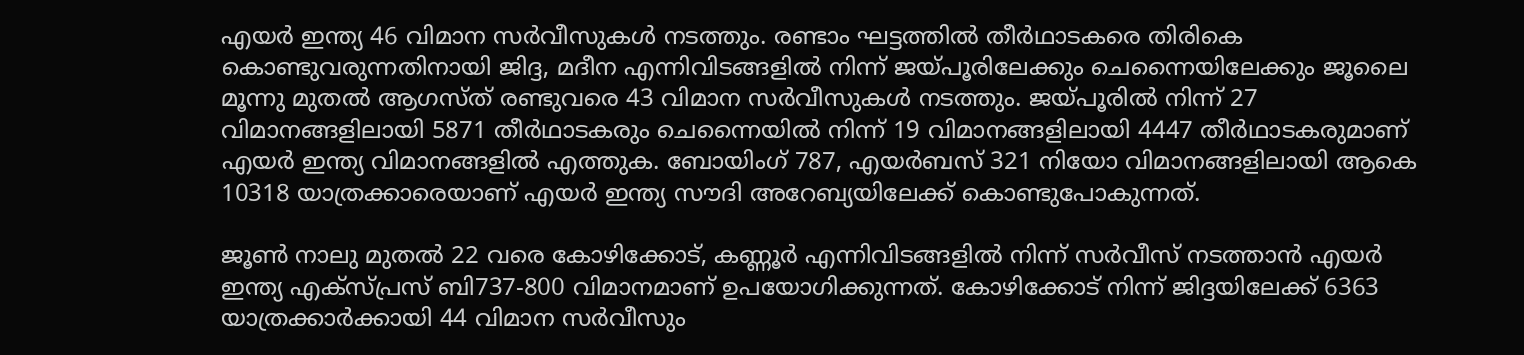എയര്‍ ഇന്ത്യ 46 വിമാന സര്‍വീസുകള്‍ നടത്തും. രണ്ടാം ഘട്ടത്തില്‍ തീര്‍ഥാടകരെ തിരികെ കൊണ്ടുവരുന്നതിനായി ജിദ്ദ, മദീന എന്നിവിടങ്ങളില്‍ നിന്ന് ജയ്പൂരിലേക്കും ചെന്നൈയിലേക്കും ജൂലൈ മൂന്നു മുതല്‍ ആഗസ്ത് രണ്ടുവരെ 43 വിമാന സര്‍വീസുകള്‍ നടത്തും. ജയ്പൂരില്‍ നിന്ന് 27 വിമാനങ്ങളിലായി 5871 തീര്‍ഥാടകരും ചെന്നൈയില്‍ നിന്ന് 19 വിമാനങ്ങളിലായി 4447 തീര്‍ഥാടകരുമാണ് എയര്‍ ഇന്ത്യ വിമാനങ്ങളില്‍ എത്തുക. ബോയിംഗ് 787, എയര്‍ബസ് 321 നിയോ വിമാനങ്ങളിലായി ആകെ 10318 യാത്രക്കാരെയാണ് എയര്‍ ഇന്ത്യ സൗദി അറേബ്യയിലേക്ക് കൊണ്ടുപോകുന്നത്.

ജൂണ്‍ നാലു മുതല്‍ 22 വരെ കോഴിക്കോട്, കണ്ണൂര്‍ എന്നിവിടങ്ങളില്‍ നിന്ന് സര്‍വീസ് നടത്താന്‍ എയര്‍ ഇന്ത്യ എക്‌സ്പ്രസ് ബി737-800 വിമാനമാണ് ഉപയോഗിക്കുന്നത്. കോഴിക്കോട് നിന്ന് ജിദ്ദയിലേക്ക് 6363 യാത്രക്കാര്‍ക്കായി 44 വിമാന സര്‍വീസും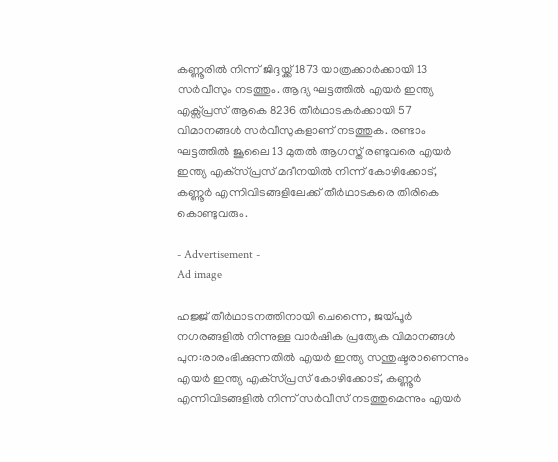കണ്ണൂരില്‍ നിന്ന് ജിദ്ദയ്ക്ക് 1873 യാത്രക്കാര്‍ക്കായി 13 സര്‍വീസും നടത്തും. ആദ്യ ഘട്ടത്തില്‍ എയര്‍ ഇന്ത്യ എക്സ്പ്രസ് ആകെ 8236 തീര്‍ഥാടകര്‍ക്കായി 57 വിമാനങ്ങള്‍ സര്‍വീസുകളാണ് നടത്തുക. രണ്ടാം ഘട്ടത്തില്‍ ജൂലൈ 13 മുതല്‍ ആഗസ്ത് രണ്ടുവരെ എയര്‍ ഇന്ത്യ എക്‌സ്പ്രസ് മദീനയില്‍ നിന്ന് കോഴിക്കോട്, കണ്ണൂര്‍ എന്നിവിടങ്ങളിലേക്ക് തീര്‍ഥാടകരെ തിരികെ കൊണ്ടുവരും.

- Advertisement -
Ad image

ഹജ്ജ് തീര്‍ഥാടനത്തിനായി ചെന്നൈ, ജയ്പൂര്‍ നഗരങ്ങളില്‍ നിന്നുള്ള വാര്‍ഷിക പ്രത്യേക വിമാനങ്ങള്‍ പുന:രാരംഭിക്കുന്നതില്‍ എയര്‍ ഇന്ത്യ സന്തുഷ്ടരാണെന്നും എയര്‍ ഇന്ത്യ എക്‌സ്പ്രസ് കോഴിക്കോട്, കണ്ണൂര്‍ എന്നിവിടങ്ങളില്‍ നിന്ന് സര്‍വീസ് നടത്തുമെന്നും എയര്‍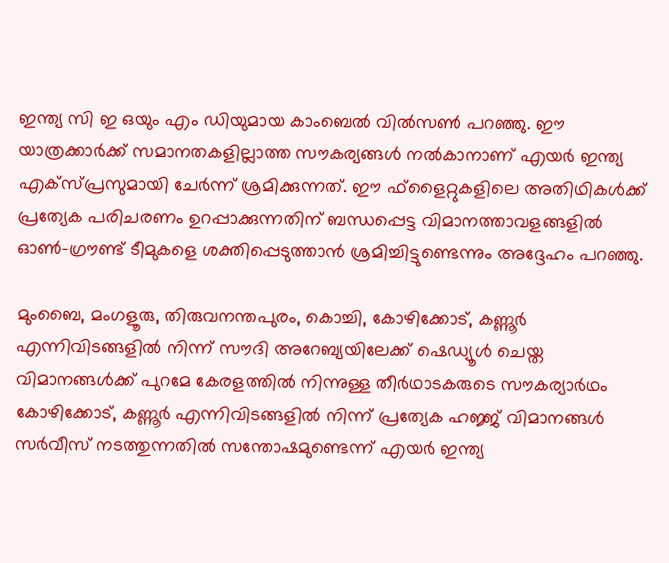ഇന്ത്യ സി ഇ ഒയും എം ഡിയുമായ കാംബെല്‍ വില്‍സണ്‍ പറഞ്ഞു. ഈ യാത്രക്കാര്‍ക്ക് സമാനതകളില്ലാത്ത സൗകര്യങ്ങള്‍ നല്‍കാനാണ് എയര്‍ ഇന്ത്യ എക്‌സ്പ്രസുമായി ചേര്‍ന്ന് ശ്രമിക്കുന്നത്. ഈ ഫ്‌ളൈറ്റുകളിലെ അതിഥികള്‍ക്ക് പ്രത്യേക പരിചരണം ഉറപ്പാക്കുന്നതിന് ബന്ധപ്പെട്ട വിമാനത്താവളങ്ങളില്‍ ഓണ്‍-ഗ്രൗണ്ട് ടീമുകളെ ശക്തിപ്പെടുത്താന്‍ ശ്രമിച്ചിട്ടുണ്ടെന്നും അദ്ദേഹം പറഞ്ഞു.

മുംബൈ, മംഗളൂരു, തിരുവനന്തപുരം, കൊച്ചി, കോഴിക്കോട്, കണ്ണൂര്‍ എന്നിവിടങ്ങളില്‍ നിന്ന് സൗദി അറേബ്യയിലേക്ക് ഷെഡ്യൂള്‍ ചെയ്ത വിമാനങ്ങള്‍ക്ക് പുറമേ കേരളത്തില്‍ നിന്നുള്ള തീര്‍ഥാടകരുടെ സൗകര്യാര്‍ഥം കോഴിക്കോട്, കണ്ണൂര്‍ എന്നിവിടങ്ങളില്‍ നിന്ന് പ്രത്യേക ഹജ്ജ് വിമാനങ്ങള്‍ സര്‍വീസ് നടത്തുന്നതില്‍ സന്തോഷമുണ്ടെന്ന് എയര്‍ ഇന്ത്യ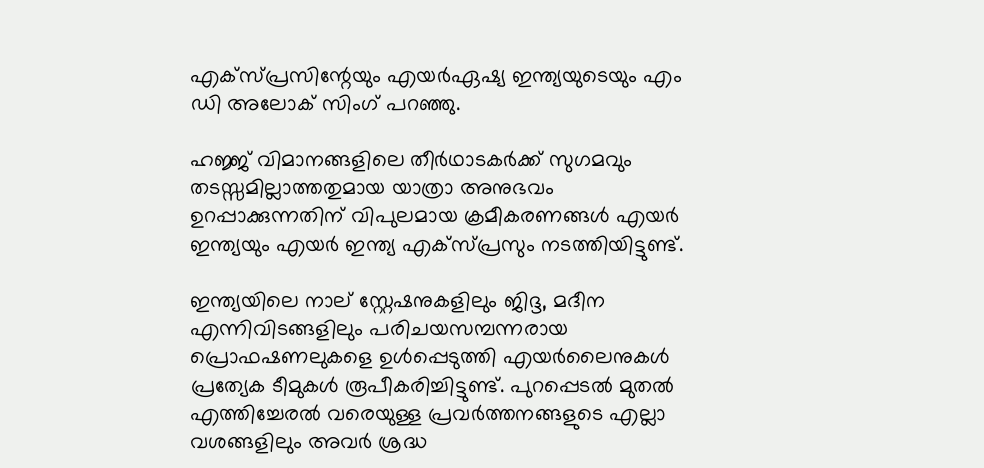എക്‌സ്പ്രസിന്റേയും എയര്‍ഏഷ്യ ഇന്ത്യയുടെയും എം ഡി അലോക് സിംഗ് പറഞ്ഞു.

ഹജ്ജ് വിമാനങ്ങളിലെ തീര്‍ഥാടകര്‍ക്ക് സുഗമവും തടസ്സമില്ലാത്തതുമായ യാത്രാ അനുഭവം ഉറപ്പാക്കുന്നതിന് വിപുലമായ ക്രമീകരണങ്ങള്‍ എയര്‍ ഇന്ത്യയും എയര്‍ ഇന്ത്യ എക്‌സ്പ്രസും നടത്തിയിട്ടുണ്ട്.

ഇന്ത്യയിലെ നാല് സ്റ്റേഷനുകളിലും ജിദ്ദ, മദീന എന്നിവിടങ്ങളിലും പരിചയസമ്പന്നരായ പ്രൊഫഷണലുകളെ ഉള്‍പ്പെടുത്തി എയര്‍ലൈനുകള്‍ പ്രത്യേക ടീമുകള്‍ രൂപീകരിച്ചിട്ടുണ്ട്. പുറപ്പെടല്‍ മുതല്‍ എത്തിച്ചേരല്‍ വരെയുള്ള പ്രവര്‍ത്തനങ്ങളുടെ എല്ലാ വശങ്ങളിലും അവര്‍ ശ്രദ്ധ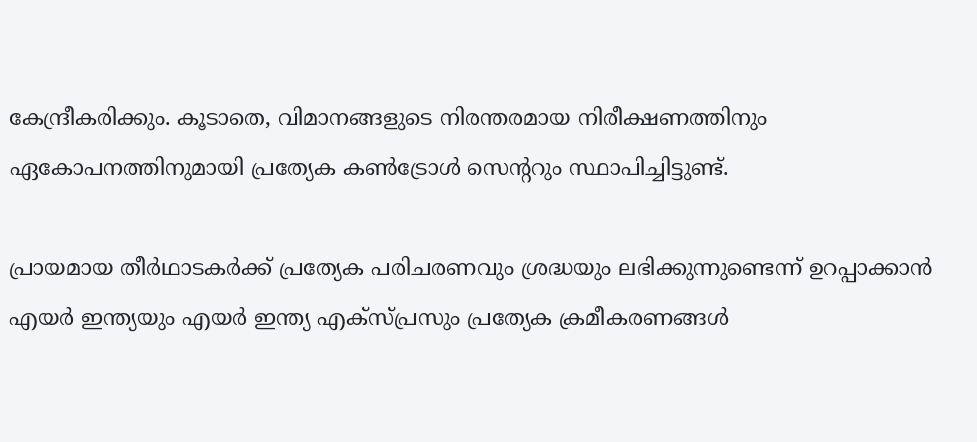കേന്ദ്രീകരിക്കും. കൂടാതെ, വിമാനങ്ങളുടെ നിരന്തരമായ നിരീക്ഷണത്തിനും ഏകോപനത്തിനുമായി പ്രത്യേക കണ്‍ട്രോള്‍ സെന്ററും സ്ഥാപിച്ചിട്ടുണ്ട്.

പ്രായമായ തീര്‍ഥാടകര്‍ക്ക് പ്രത്യേക പരിചരണവും ശ്രദ്ധയും ലഭിക്കുന്നുണ്ടെന്ന് ഉറപ്പാക്കാന്‍ എയര്‍ ഇന്ത്യയും എയര്‍ ഇന്ത്യ എക്സ്പ്രസും പ്രത്യേക ക്രമീകരണങ്ങള്‍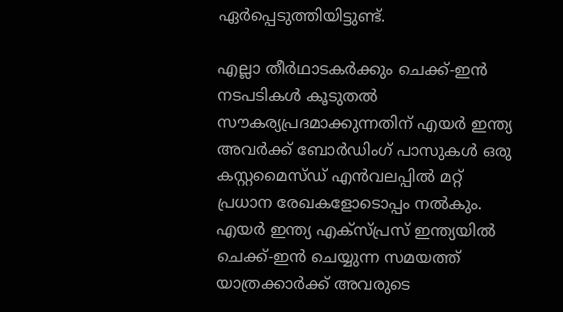ഏര്‍പ്പെടുത്തിയിട്ടുണ്ട്.

എല്ലാ തീര്‍ഥാടകര്‍ക്കും ചെക്ക്-ഇന്‍ നടപടികള്‍ കൂടുതല്‍ സൗകര്യപ്രദമാക്കുന്നതിന് എയര്‍ ഇന്ത്യ അവര്‍ക്ക് ബോര്‍ഡിംഗ് പാസുകള്‍ ഒരു കസ്റ്റമൈസ്ഡ് എന്‍വലപ്പില്‍ മറ്റ് പ്രധാന രേഖകളോടൊപ്പം നല്‍കും. എയര്‍ ഇന്ത്യ എക്‌സ്പ്രസ് ഇന്ത്യയില്‍ ചെക്ക്-ഇന്‍ ചെയ്യുന്ന സമയത്ത് യാത്രക്കാര്‍ക്ക് അവരുടെ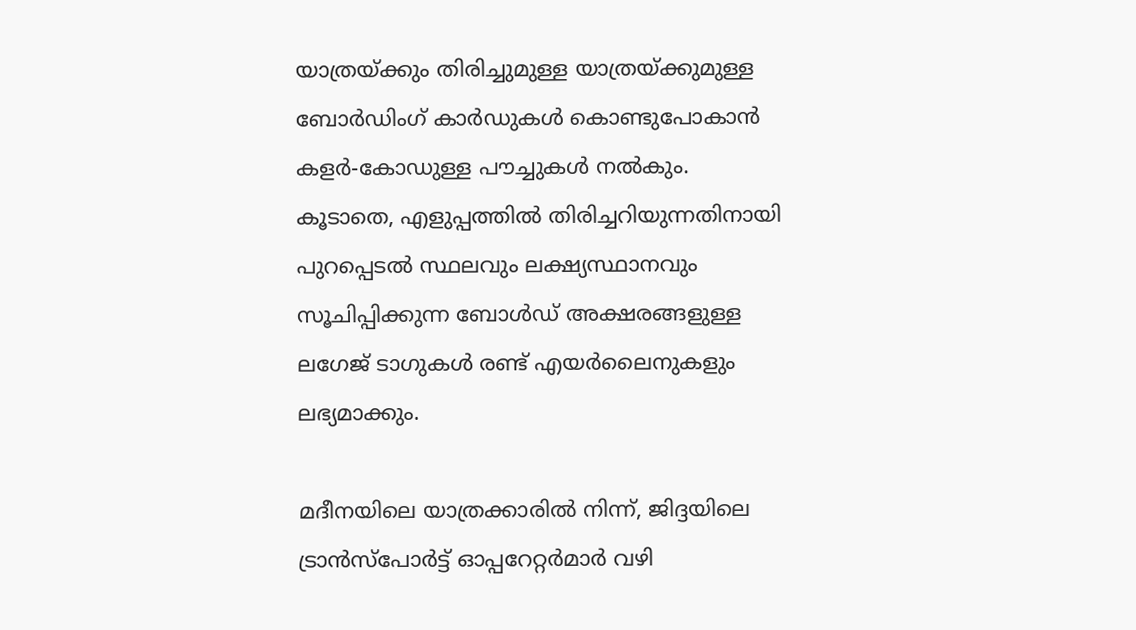യാത്രയ്ക്കും തിരിച്ചുമുള്ള യാത്രയ്ക്കുമുള്ള ബോര്‍ഡിംഗ് കാര്‍ഡുകള്‍ കൊണ്ടുപോകാന്‍ കളര്‍-കോഡുള്ള പൗച്ചുകള്‍ നല്‍കും. കൂടാതെ, എളുപ്പത്തില്‍ തിരിച്ചറിയുന്നതിനായി പുറപ്പെടല്‍ സ്ഥലവും ലക്ഷ്യസ്ഥാനവും സൂചിപ്പിക്കുന്ന ബോള്‍ഡ് അക്ഷരങ്ങളുള്ള ലഗേജ് ടാഗുകള്‍ രണ്ട് എയര്‍ലൈനുകളും ലഭ്യമാക്കും.

മദീനയിലെ യാത്രക്കാരില്‍ നിന്ന്, ജിദ്ദയിലെ ട്രാന്‍സ്‌പോര്‍ട്ട് ഓപ്പറേറ്റര്‍മാര്‍ വഴി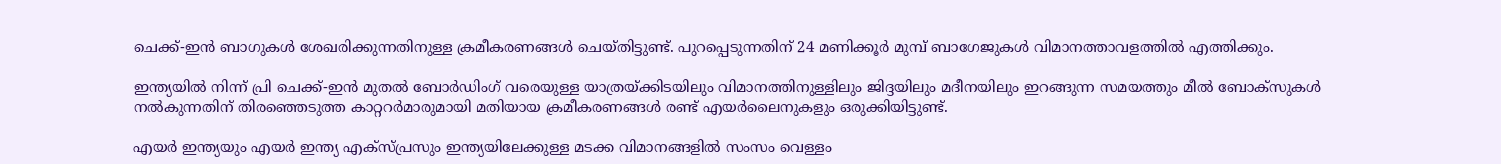ചെക്ക്-ഇന്‍ ബാഗുകള്‍ ശേഖരിക്കുന്നതിനുള്ള ക്രമീകരണങ്ങള്‍ ചെയ്തിട്ടുണ്ട്. പുറപ്പെടുന്നതിന് 24 മണിക്കൂര്‍ മുമ്പ് ബാഗേജുകള്‍ വിമാനത്താവളത്തില്‍ എത്തിക്കും.

ഇന്ത്യയില്‍ നിന്ന് പ്രി ചെക്ക്-ഇന്‍ മുതല്‍ ബോര്‍ഡിംഗ് വരെയുള്ള യാത്രയ്ക്കിടയിലും വിമാനത്തിനുള്ളിലും ജിദ്ദയിലും മദീനയിലും ഇറങ്ങുന്ന സമയത്തും മീല്‍ ബോക്‌സുകള്‍ നല്‍കുന്നതിന് തിരഞ്ഞെടുത്ത കാറ്ററര്‍മാരുമായി മതിയായ ക്രമീകരണങ്ങള്‍ രണ്ട് എയര്‍ലൈനുകളും ഒരുക്കിയിട്ടുണ്ട്.

എയര്‍ ഇന്ത്യയും എയര്‍ ഇന്ത്യ എക്‌സ്പ്രസും ഇന്ത്യയിലേക്കുള്ള മടക്ക വിമാനങ്ങളില്‍ സംസം വെള്ളം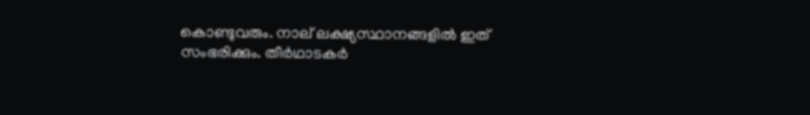കൊണ്ടുവരും. നാല് ലക്ഷ്യസ്ഥാനങ്ങളില്‍ ഇത് സംഭരിക്കും. തീര്‍ഥാടകര്‍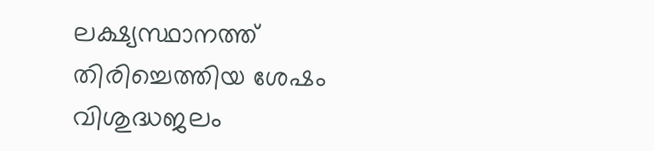ലക്ഷ്യസ്ഥാനത്ത് തിരിച്ചെത്തിയ ശേഷം വിശുദ്ധജലം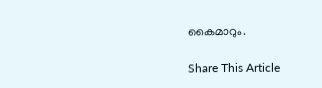കൈമാറും.

Share This Article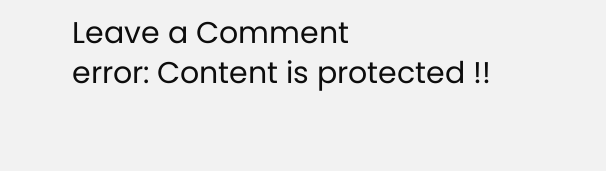Leave a Comment
error: Content is protected !!